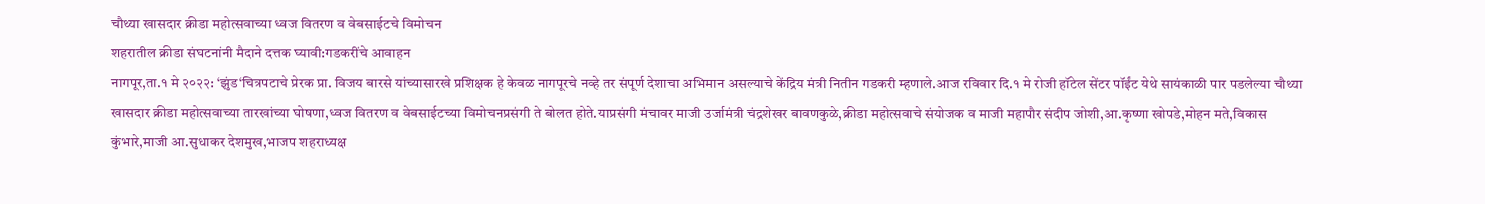चौथ्या खासदार क्रीडा महोत्सवाच्या ध्वज वितरण व वेबसाईटचे विमोचन
शहरातील क्रीडा संघटनांनी मैदाने दत्तक घ्यावी:गडकरींचे आवाहन
नागपूर,ता.१ मे २०२२: ‘झुंड‘चित्रपटाचे प्रेरक प्रा. विजय बारसे यांच्यासारखे प्रशिक्षक हे केवळ नागपूरचे नव्हे तर संपूर्ण देशाचा अभिमान असल्याचे केंद्रिय मंत्री नितीन गडकरी म्हणाले.आज रविवार दि.१ मे रोजी हॉटेल सेंटर पॉईंट येथे सायंकाळी पार पडलेल्या चौथ्या खासदार क्रीडा महोत्सवाच्या तारखांच्या घोषणा,ध्वज वितरण व वेबसाईटच्या विमोचनप्रसंगी ते बोलत होते.याप्रसंगी मंचावर माजी उर्जामंत्री चंद्रशेखर बावणकुळे,क्रीडा महोत्सवाचे संयोजक व माजी महापौर संदीप जोशी,आ.कृष्णा खोपडे,मोहन मते,विकास कुंभारे,माजी आ.सुधाकर देशमुख,भाजप शहराध्यक्ष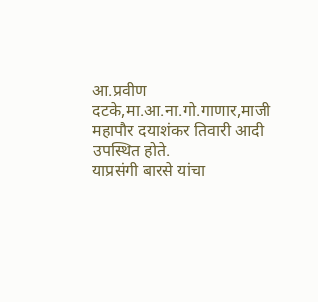आ.प्रवीण दटके,मा.आ.ना.गो.गाणार,माजी महापौर दयाशंकर तिवारी आदी उपस्थित होते.
याप्रसंगी बारसे यांचा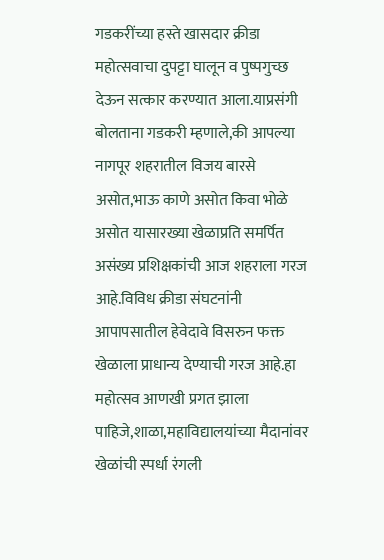गडकरींच्या हस्ते खासदार क्रीडा महोत्सवाचा दुपट्टा घालून व पुष्पगुच्छ देऊन सत्कार करण्यात आला.याप्रसंगी बोलताना गडकरी म्हणाले,की आपल्या नागपूर शहरातील विजय बारसे असोत,भाऊ काणे असोत किवा भोळे असोत यासारख्या खेळाप्रति समर्पित असंख्य प्रशिक्षकांची आज शहराला गरज आहे.विविध क्रीडा संघटनांनी आपापसातील हेवेदावे विसरुन फक्त खेळाला प्राधान्य देण्याची गरज आहे.हा महोत्सव आणखी प्रगत झाला पाहिजे,शाळा,महाविद्यालयांच्या मैदानांवर खेळांची स्पर्धा रंगली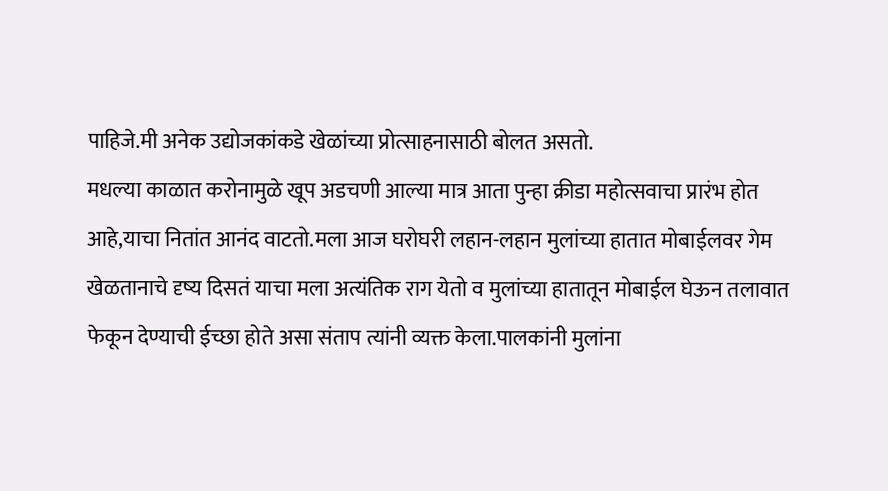पाहिजे.मी अनेक उद्योजकांकडे खेळांच्या प्रोत्साहनासाठी बोलत असतो.
मधल्या काळात करोनामुळे खूप अडचणी आल्या मात्र आता पुन्हा क्रीडा महोत्सवाचा प्रारंभ होत आहे,याचा नितांत आनंद वाटतो.मला आज घरोघरी लहान-लहान मुलांच्या हातात मोबाईलवर गेम खेळतानाचे दृष्य दिसतं याचा मला अत्यंतिक राग येतो व मुलांच्या हातातून मोबाईल घेऊन तलावात फेकून देण्याची ईच्छा होते असा संताप त्यांनी व्यक्त केला.पालकांनी मुलांना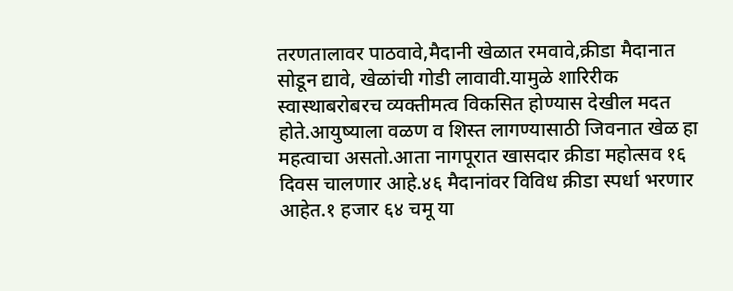तरणतालावर पाठवावे,मैदानी खेळात रमवावे,क्रीडा मैदानात सोडून द्यावे, खेळांची गोडी लावावी.यामुळे शारिरीक स्वास्थाबरोबरच व्यक्तीमत्व विकसित होण्यास देखील मदत होते.आयुष्याला वळण व शिस्त लागण्यासाठी जिवनात खेळ हा महत्वाचा असतो.आता नागपूरात खासदार क्रीडा महोत्सव १६ दिवस चालणार आहे.४६ मैदानांवर विविध क्रीडा स्पर्धा भरणार आहेत.१ हजार ६४ चमू या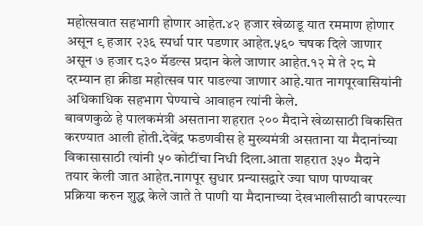महोत्सवात सहभागी होणार आहेत.४२ हजार खेळाडू यात रममाण होणार असून ९ हजार २३६ स्पर्धा पार पडणार आहेत.५६० चषक दिले जाणार असून ७ हजार ८३० मॅडल्स प्रदान केले जाणार आहेत.१२ मे ते २८ मे दरम्यान हा क्रीडा महोत्सव पार पाडल्या जाणार आहे.यात नागपूरवासियांनी अधिकाधिक सहभाग घेण्याचे आवाहन त्यांनी केले.
बावणकुळे हे पालकमंत्री असताना शहरात २०० मैदाने खेळासाठी विकसित करण्यात आली होती.देवेंद्र फडणवीस हे मुख्यमंत्री असताना या मैदानांच्या विकासासाठी त्यांनी ५० कोटींचा निधी दिला.आता शहरात ३५० मैदाने तयार केली जात आहेत.नागपूर सुधार प्रन्यासद्वारे ज्या घाण पाण्यावर प्रक्रिया करुन शुद्ध केले जाते ते पाणी या मैदानाच्या देखभालीसाठी वापरल्या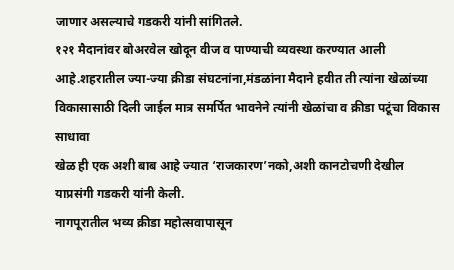जाणार असल्याचे गडकरी यांनी सांगितले.
१२१ मैदानांवर बोअरवेल खोदून वीज व पाण्याची व्यवस्था करण्यात आली आहे.शहरातील ज्या-ज्या क्रीडा संघटनांना,मंडळांना मैदाने हवीत ती त्यांना खेळांच्या विकासासाठी दिली जाईल मात्र समर्पित भावनेने त्यांनी खेळांचा व क्रीडा पटूंचा विकास साधावा
खेळ ही एक अशी बाब आहे ज्यात ‘राजकारण’नको,अशी कानटोचणी देखील याप्रसंगी गडकरी यांनी केली.
नागपूरातील भव्य क्रीडा महोत्सवापासून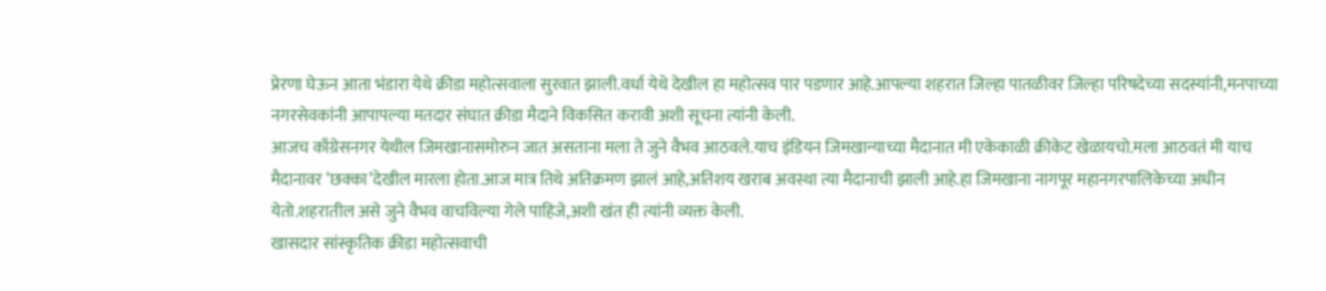प्रेरणा घेऊन आता भंडारा येथे क्रीडा महोत्सवाला सुरवात झाली.वर्धा येथे देखील हा महोत्सव पार पडणार आहे.आपल्या शहरात जिल्हा पातळीवर जिल्हा परिषदेच्या सदस्यांनी,मनपाच्या नगरसेवकांनी आपापल्या मतदार संघात क्रीडा मैदाने विकसित करावी अशी सूचना त्यांनी केली.
आजच काँग्रेसनगर येथील जिमखानासमोरुन जात असताना मला ते जुने वैभव आठवले.याच इंडियन जिमखान्याच्या मैदानात मी एकेकाळी क्रीकेट खेळायचो.मला आठवतं मी याच मैदानावर ’छक्का’देखील मारला होता.आज मात्र तिथे अतिक्रमण झालं आहे,अतिशय खराब अवस्था त्या मैदानाची झाली आहे.हा जिमखाना नागपूर महानगरपालिकेच्या अधीन येतो.शहरातील असे जुने वैभव वाचविल्या गेले पाहिजे,अशी खंत ही त्यांनी व्यक्त केली.
खासदार सांस्कृतिक क्रीडा महोत्सवाची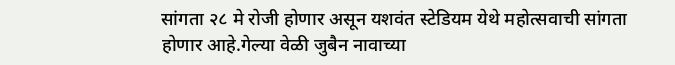सांगता २८ मे रोजी होणार असून यशवंत स्टेडियम येथे महोत्सवाची सांगता होणार आहे.गेल्या वेळी जुबैन नावाच्या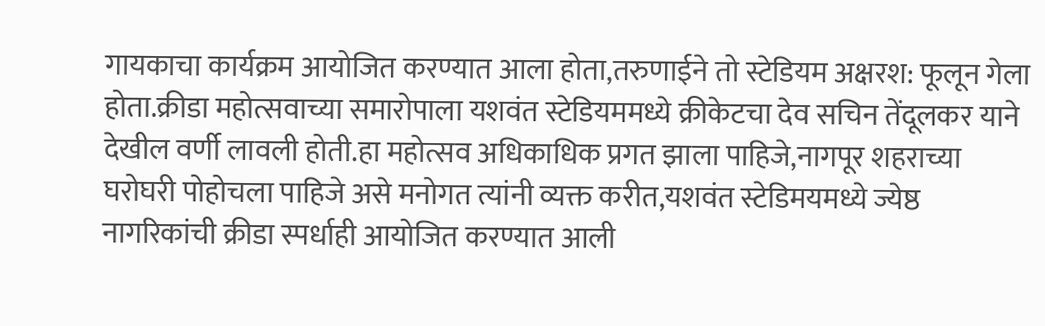गायकाचा कार्यक्रम आयोजित करण्यात आला होता,तरुणाईने तो स्टेडियम अक्षरश: फूलून गेला होता.क्रीडा महोत्सवाच्या समारोपाला यशवंत स्टेडियममध्ये क्रीकेटचा देव सचिन तेंदूलकर याने देखील वर्णी लावली होती.हा महोत्सव अधिकाधिक प्रगत झाला पाहिजे,नागपूर शहराच्या घरोघरी पोहोचला पाहिजे असे मनोगत त्यांनी व्यक्त करीत,यशवंत स्टेडिमयमध्ये ज्येष्ठ नागरिकांची क्रीडा स्पर्धाही आयोजित करण्यात आली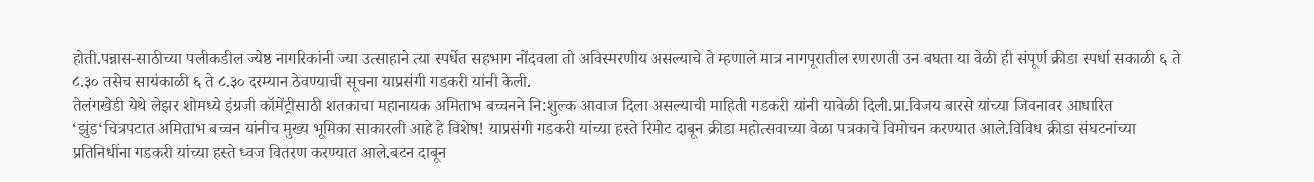होती.पन्नास-साठीच्या पलीकडील ज्येष्ठ नागरिकांनी ज्या उत्साहाने त्या स्पर्धेत सहभाग नोंदवला तो अविस्मरणीय असल्याचे ते म्हणाले मात्र नागपूरातील रणरणती उन बघता या वेळी ही संपूर्ण क्रीडा स्पर्धा सकाळी ६ ते ८.३० तसेच सायंकाळी ६ ते ८.३० दरम्यान ठेवण्याची सूचना याप्रसंगी गडकरी यांनी केली.
तेलंगखेडी येथे लेझर शोमध्ये इंग्रजी कॉमेंट्रीसाठी शतकाचा महानायक अमिताभ बच्चनने नि:शुल्क आवाज दिला असल्याची माहिती गडकरी यांनी यावेळी दिली.प्रा.विजय बारसे यांच्या जिवनावर आधारित ‘झुंड‘चित्रपटात अमिताभ बच्चन यांनीच मुख्य भूमिका साकारली आहे हे विशेष! याप्रसंगी गडकरी यांच्या हस्ते रिमोट दाबून क्रीडा महोत्सवाच्या वेळा पत्रकाचे विमोचन करण्यात आले.विविध क्रीडा संघटनांच्या प्रतिनिधींना गडकरी यांच्या हस्ते ध्वज वितरण करण्यात आले.बटन दाबून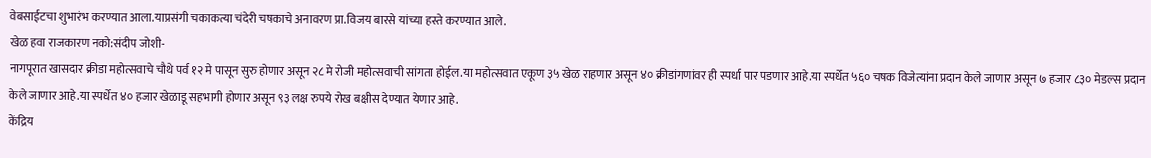वेबसाईटचा शुभारंभ करण्यात आला.याप्रसंगी चकाकत्या चंदेरी चषकाचे अनावरण प्रा.विजय बारसे यांच्या हस्ते करण्यात आले.
खेळ हवा राजकारण नको:संदीप जोशी-
नागपूरात खासदार क्रीडा महोत्सवाचे चौथे पर्व १२ मे पासून सुरु होणार असून २८ मे रोजी महोत्सवाची सांगता होईल.या महोत्सवात एकूण ३५ खेळ राहणार असून ४० क्रीडांगणांवर ही स्पर्धा पार पडणार आहे.या स्पर्धेत ५६० चषक विजेत्यांना प्रदान केले जाणार असून ७ हजार ८३० मेडल्स प्रदान केले जाणार आहे.या स्पर्धेत ४० हजार खेळाडू सहभागी होणार असून ९३ लक्ष रुपये रोख बक्षीस देण्यात येणार आहे.
केंद्रिय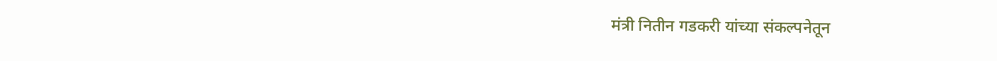मंत्री नितीन गडकरी यांच्या संकल्पनेतून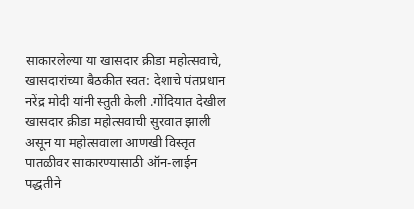साकारलेल्या या खासदार क्रीडा महोत्सवाचे, खासदारांच्या बैठकीत स्वत: देशाचे पंतप्रधान नरेंद्र मोदी यांनी स्तुती केली .गोंदियात देखील खासदार क्रीडा महोत्सवाची सुरवात झाली असून या महोत्सवाला आणखी विस्तृत पातळीवर साकारण्यासाठी ऑन-लाईन पद्धतीने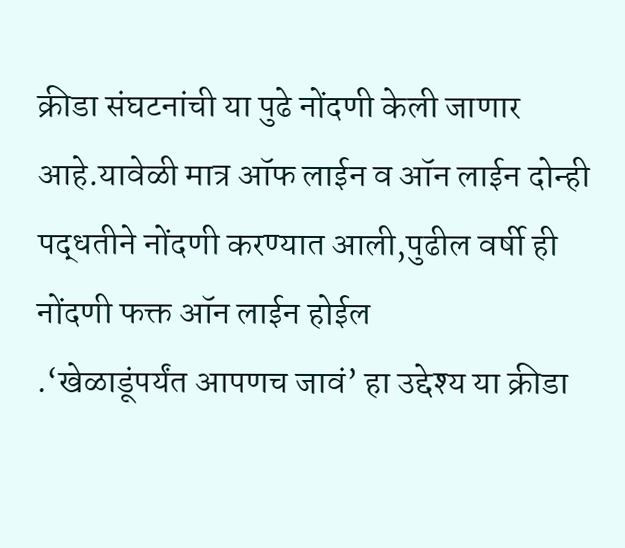क्रीडा संघटनांची या पुढे नोंदणी केली जाणार आहे.यावेळी मात्र ऑफ लाईन व ऑन लाईन दोन्ही पद्धतीने नोंदणी करण्यात आली,पुढील वर्षी ही नोंदणी फक्त ऑन लाईन होईल
.‘खेळाडूंपर्यंत आपणच जावं’ हा उद्देश्य या क्रीडा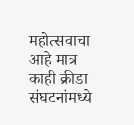महोत्सवाचा आहे मात्र काही क्रीडा संघटनांमध्ये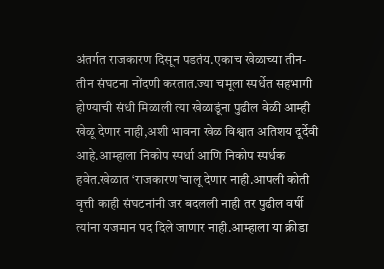अंतर्गत राजकारण दिसून पडतंय.एकाच खेळाच्या तीन-तीन संघटना नोंदणी करतात.ज्या चमूला स्पर्धेत सहभागी होण्याची संधी मिळाली त्या खेळाडूंना पुढील वेळी आम्ही खेळू देणार नाही,अशी भावना खेळ विश्वात अतिशय दूर्देवी आहे.आम्हाला निकोप स्पर्धा आणि निकोप स्पर्धक हवेत.खेळात ‘राजकारण’चालू देणार नाही.आपली कोती वृत्ती काही संघटनांनी जर बदलली नाही तर पुढील वर्षी त्यांना यजमान पद दिले जाणार नाही.आम्हाला या क्रीडा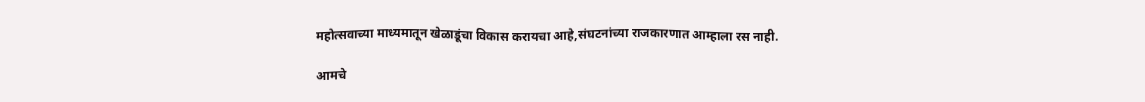महोत्सवाच्या माध्यमातून खेळाडूंचा विकास करायचा आहे,संघटनांच्या राजकारणात आम्हाला रस नाही.

आमचे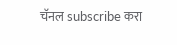चॅनल subscribe करा